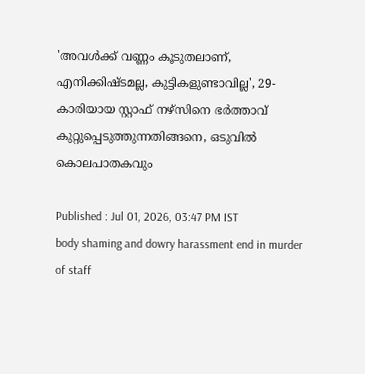'അവൾക്ക് വണ്ണം കൂടുതലാണ്, എനിക്കിഷ്ടമല്ല, കുട്ടികളുണ്ടാവില്ല', 29-കാരിയായ സ്റ്റാഫ് നഴ്‌സിനെ ഭർത്താവ് കുറ്റുപ്പെടുത്തുന്നതിങ്ങനെ, ഒടുവിൽ കൊലപാതകവും

Published : Jul 01, 2026, 03:47 PM IST
body shaming and dowry harassment end in murder of staff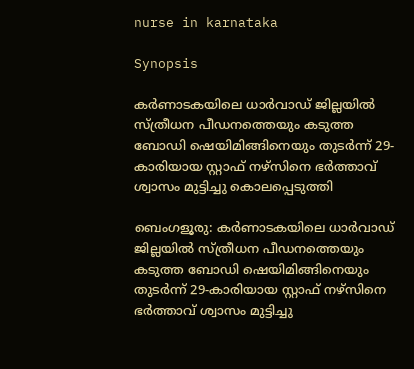nurse in karnataka

Synopsis

കർണാടകയിലെ ധാർവാഡ് ജില്ലയിൽ സ്ത്രീധന പീഡനത്തെയും കടുത്ത ബോഡി ഷെയിമിങ്ങിനെയും തുടർന്ന് 29-കാരിയായ സ്റ്റാഫ് നഴ്‌സിനെ ഭർത്താവ് ശ്വാസം മുട്ടിച്ചു കൊലപ്പെടുത്തി

ബെംഗളൂരു: കർണാടകയിലെ ധാർവാഡ് ജില്ലയിൽ സ്ത്രീധന പീഡനത്തെയും കടുത്ത ബോഡി ഷെയിമിങ്ങിനെയും തുടർന്ന് 29-കാരിയായ സ്റ്റാഫ് നഴ്‌സിനെ ഭർത്താവ് ശ്വാസം മുട്ടിച്ചു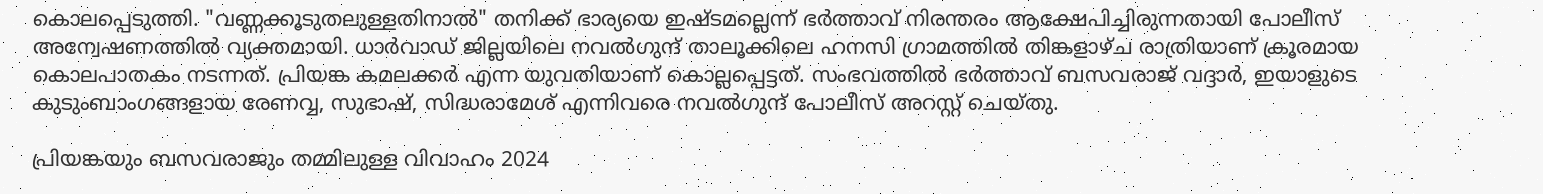കൊലപ്പെടുത്തി. "വണ്ണക്കൂടുതലുള്ളതിനാൽ" തനിക്ക് ഭാര്യയെ ഇഷ്ടമല്ലെന്ന് ഭർത്താവ് നിരന്തരം ആക്ഷേപിച്ചിരുന്നതായി പോലീസ് അന്വേഷണത്തിൽ വ്യക്തമായി. ധാർവാഡ് ജില്ലയിലെ നവൽഗുന്ദ് താലൂക്കിലെ ഹനസി ഗ്രാമത്തിൽ തിങ്കളാഴ്ച രാത്രിയാണ് ക്രൂരമായ കൊലപാതകം നടന്നത്. പ്രിയങ്ക കമലക്കർ എന്ന യുവതിയാണ് കൊല്ലപ്പെട്ടത്. സംഭവത്തിൽ ഭർത്താവ് ബസവരാജ് വദ്ദാർ, ഇയാളുടെ കുടുംബാംഗങ്ങളായ രേണവ്വ, സുഭാഷ്, സിദ്ധരാമേശ് എന്നിവരെ നവൽഗുന്ദ് പോലീസ് അറസ്റ്റ് ചെയ്തു.

പ്രിയങ്കയും ബസവരാജും തമ്മിലുള്ള വിവാഹം 2024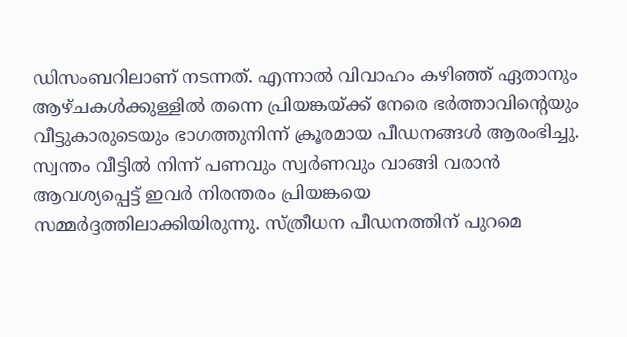ഡിസംബറിലാണ് നടന്നത്. എന്നാൽ വിവാഹം കഴിഞ്ഞ് ഏതാനും ആഴ്ചകൾക്കുള്ളിൽ തന്നെ പ്രിയങ്കയ്ക്ക് നേരെ ഭർത്താവിന്റെയും വീട്ടുകാരുടെയും ഭാഗത്തുനിന്ന് ക്രൂരമായ പീഡനങ്ങൾ ആരംഭിച്ചു. സ്വന്തം വീട്ടിൽ നിന്ന് പണവും സ്വർണവും വാങ്ങി വരാൻ ആവശ്യപ്പെട്ട് ഇവർ നിരന്തരം പ്രിയങ്കയെ സമ്മർദ്ദത്തിലാക്കിയിരുന്നു. സ്ത്രീധന പീഡനത്തിന് പുറമെ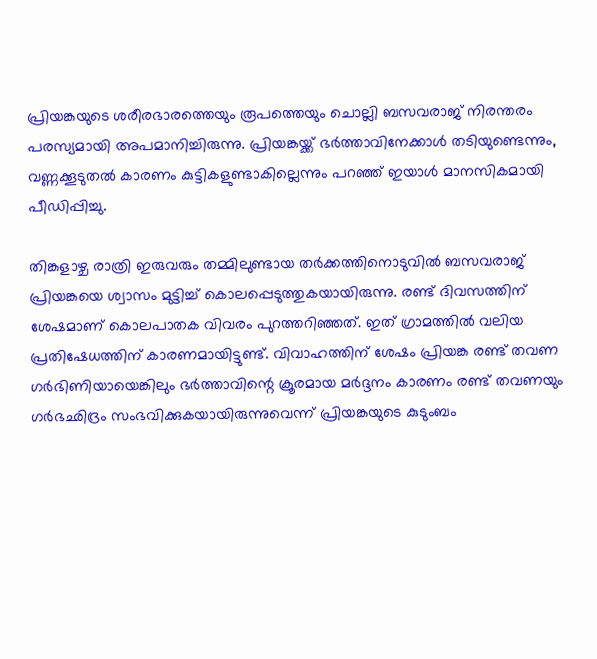പ്രിയങ്കയുടെ ശരീരഭാരത്തെയും രൂപത്തെയും ചൊല്ലി ബസവരാജ് നിരന്തരം പരസ്യമായി അപമാനിച്ചിരുന്നു. പ്രിയങ്കയ്ക്ക് ഭർത്താവിനേക്കാൾ തടിയുണ്ടെന്നും, വണ്ണക്കൂടുതൽ കാരണം കുട്ടികളുണ്ടാകില്ലെന്നും പറഞ്ഞ് ഇയാൾ മാനസികമായി പീഡിപ്പിച്ചു.

തിങ്കളാഴ്ച രാത്രി ഇരുവരും തമ്മിലുണ്ടായ തർക്കത്തിനൊടുവിൽ ബസവരാജ് പ്രിയങ്കയെ ശ്വാസം മുട്ടിച്ച് കൊലപ്പെടുത്തുകയായിരുന്നു. രണ്ട് ദിവസത്തിന് ശേഷമാണ് കൊലപാതക വിവരം പുറത്തറിഞ്ഞത്. ഇത് ഗ്രാമത്തിൽ വലിയ പ്രതിഷേധത്തിന് കാരണമായിട്ടുണ്ട്. വിവാഹത്തിന് ശേഷം പ്രിയങ്ക രണ്ട് തവണ ഗർഭിണിയായെങ്കിലും ഭർത്താവിന്റെ ക്രൂരമായ മർദ്ദനം കാരണം രണ്ട് തവണയും ഗർഭഛിദ്രം സംഭവിക്കുകയായിരുന്നുവെന്ന് പ്രിയങ്കയുടെ കുടുംബം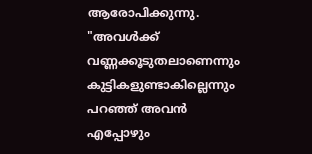ആരോപിക്കുന്നു. "അവൾക്ക് വണ്ണക്കൂടുതലാണെന്നും കുട്ടികളുണ്ടാകില്ലെന്നും പറഞ്ഞ് അവൻ എപ്പോഴും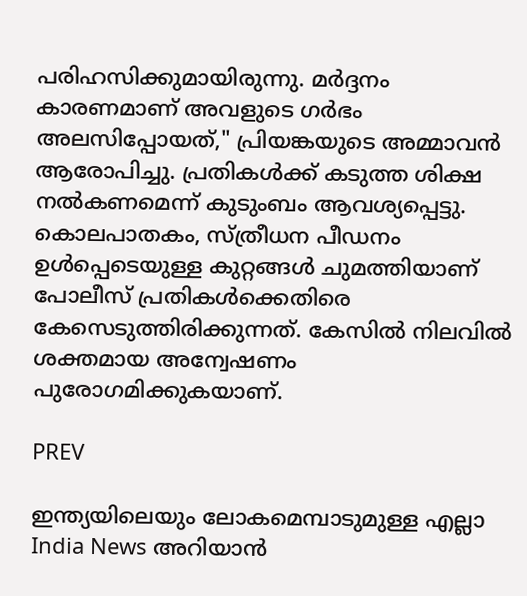പരിഹസിക്കുമായിരുന്നു. മർദ്ദനം കാരണമാണ് അവളുടെ ഗർഭം അലസിപ്പോയത്," പ്രിയങ്കയുടെ അമ്മാവൻ ആരോപിച്ചു. പ്രതികൾക്ക് കടുത്ത ശിക്ഷ നൽകണമെന്ന് കുടുംബം ആവശ്യപ്പെട്ടു. കൊലപാതകം, സ്ത്രീധന പീഡനം ഉൾപ്പെടെയുള്ള കുറ്റങ്ങൾ ചുമത്തിയാണ് പോലീസ് പ്രതികൾക്കെതിരെ കേസെടുത്തിരിക്കുന്നത്. കേസിൽ നിലവിൽ ശക്തമായ അന്വേഷണം പുരോഗമിക്കുകയാണ്.

PREV

ഇന്ത്യയിലെയും ലോകമെമ്പാടുമുള്ള എല്ലാ India News അറിയാൻ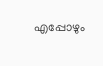എപ്പോഴും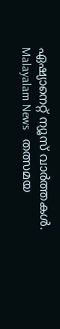ഏഷ്യാനെറ്റ് ന്യൂസ് വാർത്തകൾ. Malayalam News   തത്സമയ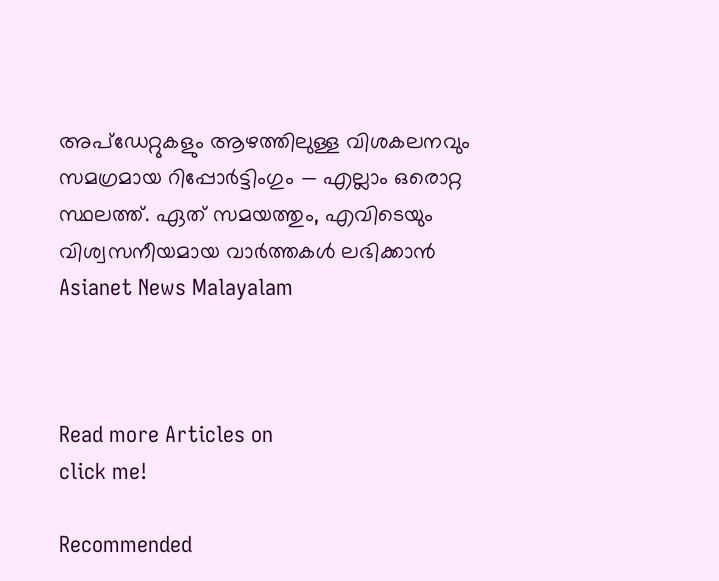അപ്‌ഡേറ്റുകളും ആഴത്തിലുള്ള വിശകലനവും സമഗ്രമായ റിപ്പോർട്ടിംഗും — എല്ലാം ഒരൊറ്റ സ്ഥലത്ത്. ഏത് സമയത്തും, എവിടെയും വിശ്വസനീയമായ വാർത്തകൾ ലഭിക്കാൻ Asianet News Malayalam



Read more Articles on
click me!

Recommended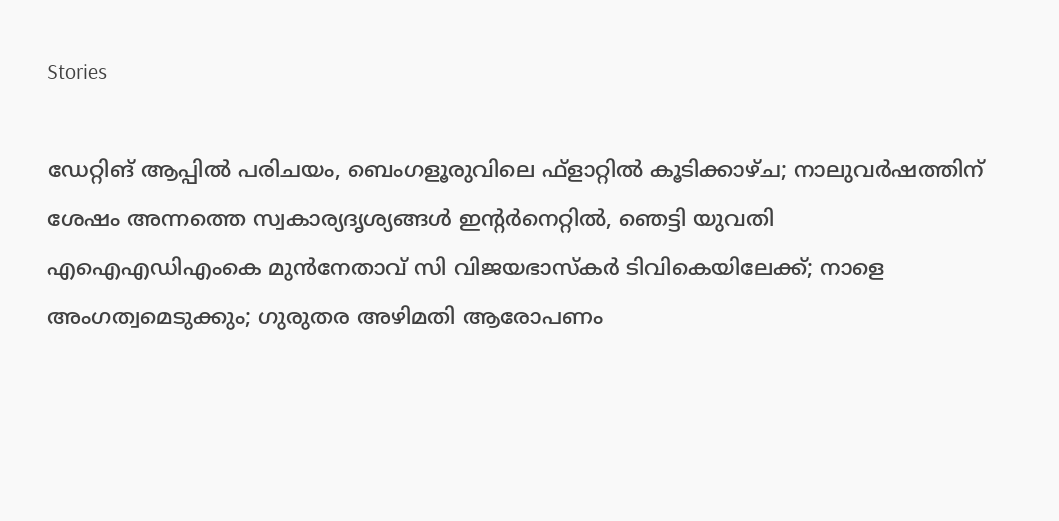Stories

ഡേറ്റിങ് ആപ്പിൽ പരിചയം, ബെംഗളൂരുവിലെ ഫ്ളാറ്റിൽ കൂടിക്കാഴ്ച; നാലുവർഷത്തിന് ശേഷം അന്നത്തെ സ്വകാര്യദൃശ്യങ്ങൾ ഇന്റർനെറ്റിൽ, ഞെട്ടി യുവതി
എഐഎഡിഎംകെ മുൻനേതാവ് സി വിജയഭാസ്കർ ടിവികെയിലേക്ക്; നാളെ അംഗത്വമെടുക്കും; ഗുരുതര അഴിമതി ആരോപണം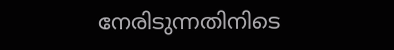നേരിടുന്നതിനിടെ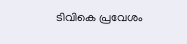ടിവികെ പ്രവേശം